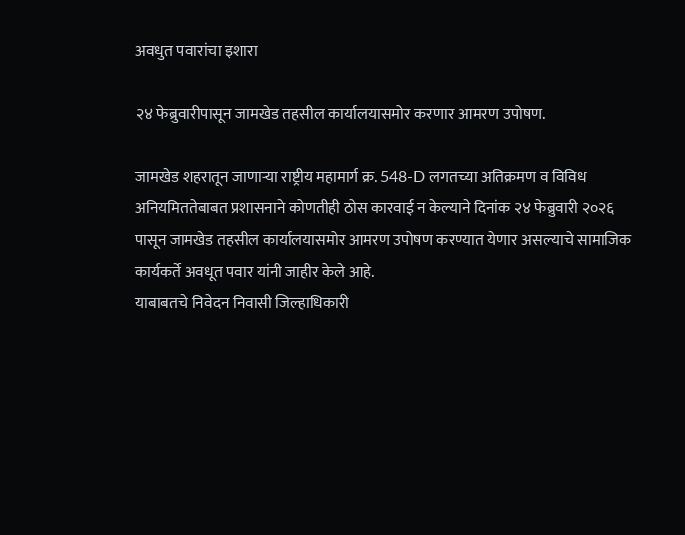अवधुत पवारांचा इशारा

२४ फेब्रुवारीपासून जामखेड तहसील कार्यालयासमोर करणार आमरण उपोषण.

जामखेड शहरातून जाणाऱ्या राष्ट्रीय महामार्ग क्र. 548-D लगतच्या अतिक्रमण व विविध अनियमिततेबाबत प्रशासनाने कोणतीही ठोस कारवाई न केल्याने दिनांक २४ फेब्रुवारी २०२६ पासून जामखेड तहसील कार्यालयासमोर आमरण उपोषण करण्यात येणार असल्याचे सामाजिक कार्यकर्ते अवधूत पवार यांनी जाहीर केले आहे.
याबाबतचे निवेदन निवासी जिल्हाधिकारी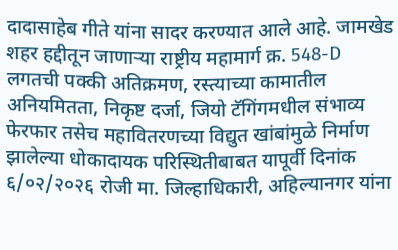दादासाहेब गीते यांना सादर करण्यात आले आहे. जामखेड शहर हद्दीतून जाणाऱ्या राष्ट्रीय महामार्ग क्र. 548-D लगतची पक्की अतिक्रमण, रस्त्याच्या कामातील अनियमितता, निकृष्ट दर्जा, जियो टॅगिंगमधील संभाव्य फेरफार तसेच महावितरणच्या विद्युत खांबांमुळे निर्माण झालेल्या धोकादायक परिस्थितीबाबत यापूर्वी दिनांक ६/०२/२०२६ रोजी मा. जिल्हाधिकारी, अहिल्यानगर यांना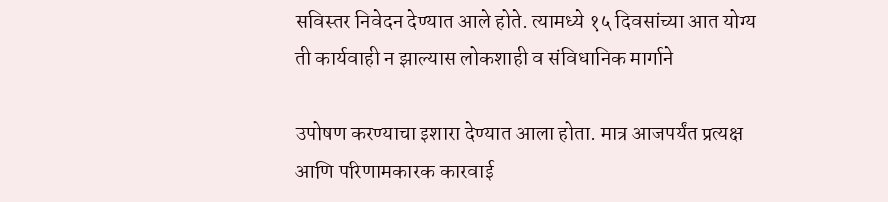सविस्तर निवेदन देण्यात आले होते. त्यामध्ये १५ दिवसांच्या आत योग्य ती कार्यवाही न झाल्यास लोकशाही व संविधानिक मार्गाने

उपोषण करण्याचा इशारा देण्यात आला होता. मात्र आजपर्यंत प्रत्यक्ष आणि परिणामकारक कारवाई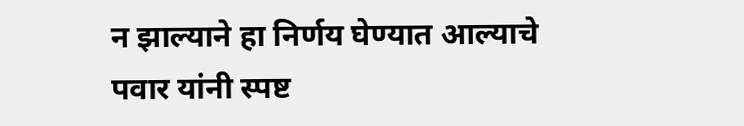न झाल्याने हा निर्णय घेण्यात आल्याचे पवार यांनी स्पष्ट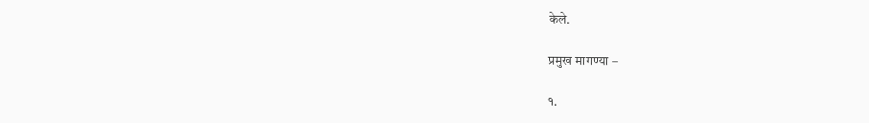केले.

प्रमुख मागण्या –

१.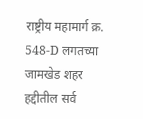राष्ट्रीय महामार्ग क्र. 548-D लगतच्या जामखेड शहर हद्दीतील सर्व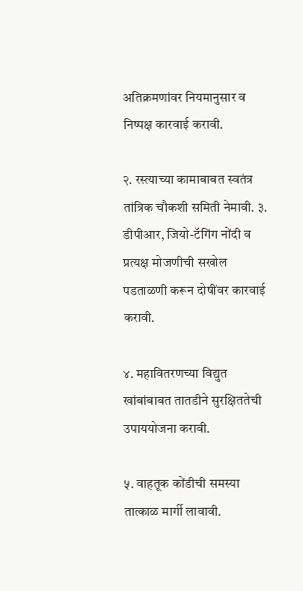अतिक्रमणांवर नियमानुसार व निष्पक्ष कारवाई करावी.

२. रस्त्याच्या कामाबाबत स्वतंत्र तांत्रिक चौकशी समिती नेमावी. ३. डीपीआर, जियो-टॅगिंग नोंदी व प्रत्यक्ष मोजणीची सखोल पडताळणी करून दोषींवर कारवाई करावी.

४. महावितरणच्या विद्युत खांबांबाबत तातडीने सुरक्षिततेची उपाययोजना करावी.

५. वाहतूक कोंडीची समस्या तात्काळ मार्गी लावावी.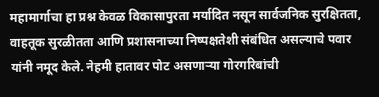महामार्गाचा हा प्रश्न केवळ विकासापुरता मर्यादित नसून सार्वजनिक सुरक्षितता, वाहतूक सुरळीतता आणि प्रशासनाच्या निष्पक्षतेशी संबंधित असल्याचे पवार यांनी नमूद केले. नेहमी हातावर पोट असणाऱ्या गोरगरिबांची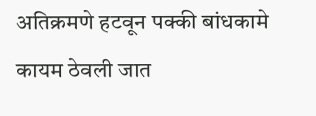अतिक्रमणे हटवून पक्की बांधकामे कायम ठेवली जात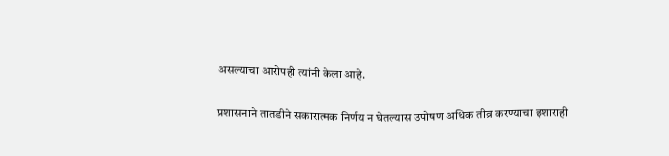असल्याचा आरोपही त्यांनी केला आहे.

प्रशासनाने तातडीने सकारात्मक निर्णय न घेतल्यास उपोषण अधिक तीव्र करण्याचा इशाराही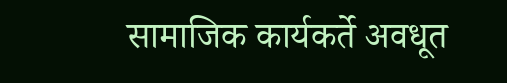सामाजिक कार्यकर्ते अवधूत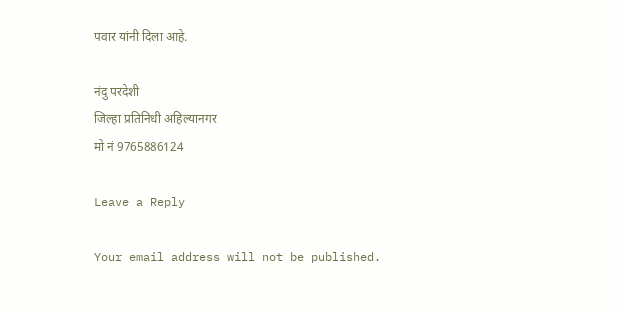पवार यांनी दिला आहे.

नंदु परदेशी
जिल्हा प्रतिनिधी अहिल्यानगर
मो नं 9765886124

Leave a Reply

Your email address will not be published.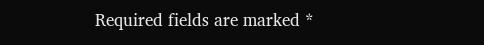Required fields are marked *